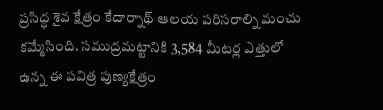ప్రసిద్ధ శైవ క్షేత్రం కేదార్నాథ్ ఆలయ పరిసరాల్ని మంచు కమ్మేసింది. సముద్రమట్టానికి 3,584 మీటర్ల ఎత్తులో ఉన్న ఈ పవిత్ర పుణ్యక్షేత్రం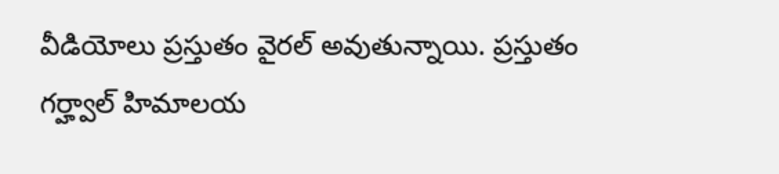వీడియోలు ప్రస్తుతం వైరల్ అవుతున్నాయి. ప్రస్తుతం గర్హ్వాల్ హిమాలయ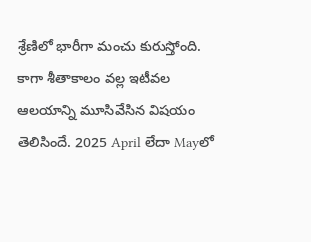శ్రేణిలో భారీగా మంచు కురుస్తోంది. కాగా శీతాకాలం వల్ల ఇటీవల ఆలయాన్ని మూసివేసిన విషయం తెలిసిందే. 2025 April లేదా Mayలో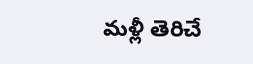మళ్లీ తెరిచే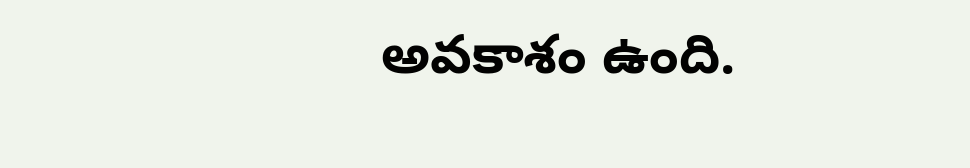అవకాశం ఉంది.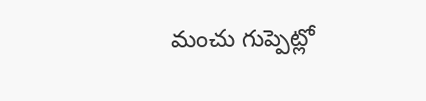మంచు గుప్పెట్లో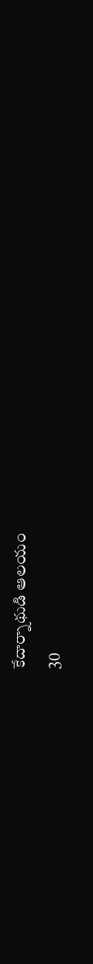కేదార్నాథుడి ఆలయం
30